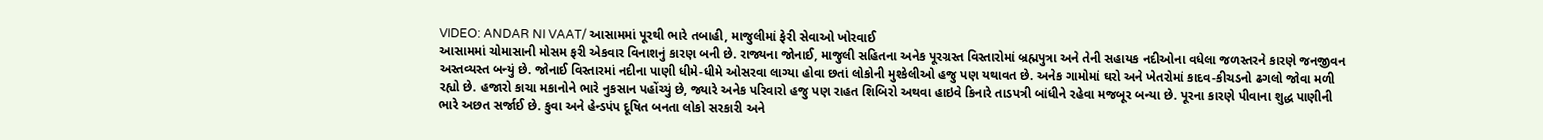VIDEO: ANDAR NI VAAT/ આસામમાં પૂરથી ભારે તબાહી, માજુલીમાં ફેરી સેવાઓ ખોરવાઈ
આસામમાં ચોમાસાની મોસમ ફરી એકવાર વિનાશનું કારણ બની છે. રાજ્યના જોનાઈ, માજુલી સહિતના અનેક પૂરગ્રસ્ત વિસ્તારોમાં બ્રહ્મપુત્રા અને તેની સહાયક નદીઓના વધેલા જળસ્તરને કારણે જનજીવન અસ્તવ્યસ્ત બન્યું છે. જોનાઈ વિસ્તારમાં નદીના પાણી ધીમે-ધીમે ઓસરવા લાગ્યા હોવા છતાં લોકોની મુશ્કેલીઓ હજુ પણ યથાવત છે. અનેક ગામોમાં ઘરો અને ખેતરોમાં કાદવ-કીચડનો ઢગલો જોવા મળી રહ્યો છે. હજારો કાચા મકાનોને ભારે નુકસાન પહોંચ્યું છે, જ્યારે અનેક પરિવારો હજુ પણ રાહત શિબિરો અથવા હાઇવે કિનારે તાડપત્રી બાંધીને રહેવા મજબૂર બન્યા છે. પૂરના કારણે પીવાના શુદ્ધ પાણીની ભારે અછત સર્જાઈ છે. કુવા અને હેન્ડપંપ દૂષિત બનતા લોકો સરકારી અને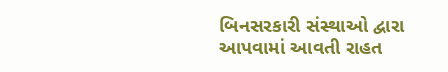બિનસરકારી સંસ્થાઓ દ્વારા આપવામાં આવતી રાહત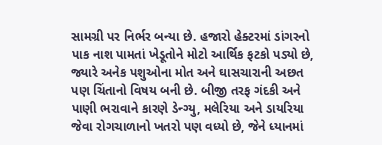સામગ્રી પર નિર્ભર બન્યા છે. હજારો હેક્ટરમાં ડાંગરનો પાક નાશ પામતાં ખેડૂતોને મોટો આર્થિક ફટકો પડ્યો છે, જ્યારે અનેક પશુઓના મોત અને ઘાસચારાની અછત પણ ચિંતાનો વિષય બની છે. બીજી તરફ ગંદકી અને પાણી ભરાવાને કારણે ડેન્ગ્યુ, મલેરિયા અને ડાયરિયા જેવા રોગચાળાનો ખતરો પણ વધ્યો છે, જેને ધ્યાનમાં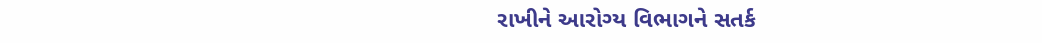રાખીને આરોગ્ય વિભાગને સતર્ક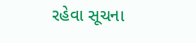રહેવા સૂચના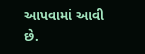આપવામાં આવી છે.